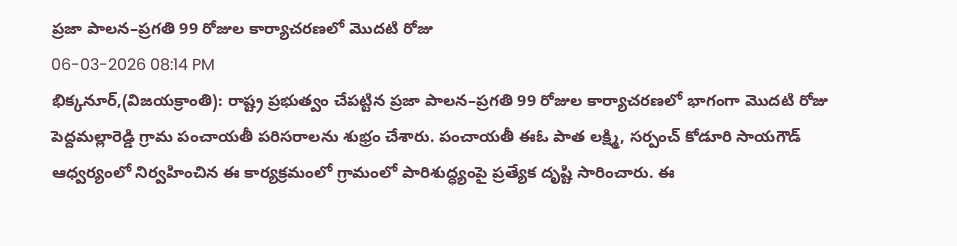ప్రజా పాలన–ప్రగతి 99 రోజుల కార్యాచరణలో మొదటి రోజు
06-03-2026 08:14 PM
భిక్కనూర్,(విజయక్రాంతి): రాష్ట్ర ప్రభుత్వం చేపట్టిన ప్రజా పాలన–ప్రగతి 99 రోజుల కార్యాచరణలో భాగంగా మొదటి రోజు పెద్దమల్లారెడ్డి గ్రామ పంచాయతీ పరిసరాలను శుభ్రం చేశారు. పంచాయతీ ఈఓ పాత లక్ష్మి, సర్పంచ్ కోడూరి సాయగౌడ్ ఆధ్వర్యంలో నిర్వహించిన ఈ కార్యక్రమంలో గ్రామంలో పారిశుద్ధ్యంపై ప్రత్యేక దృష్టి సారించారు. ఈ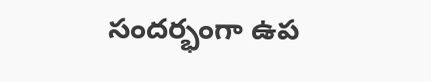సందర్భంగా ఉప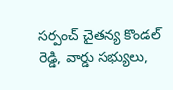సర్పంచ్ చైతన్య కొండల్ రెడ్డి, వార్డు సభ్యులు,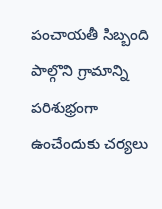పంచాయతీ సిబ్బంది పాల్గొని గ్రామాన్ని పరిశుభ్రంగా ఉంచేందుకు చర్యలు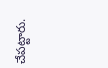చేపట్టారు.